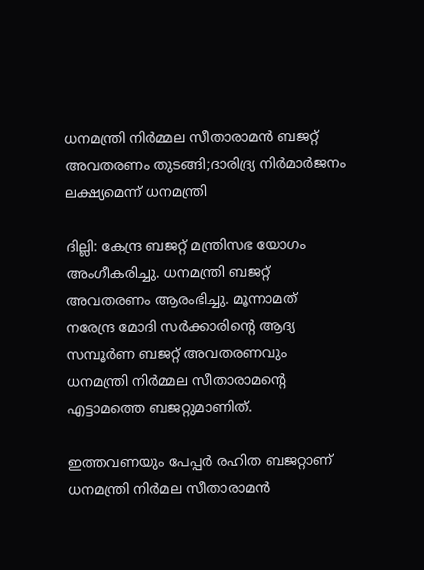ധനമന്ത്രി നിര്‍മ്മല സീതാരാമന്‍ ബജറ്റ് അവതരണം തുടങ്ങി;ദാരിദ്ര്യ നിര്‍മാര്‍ജനം ലക്ഷ്യമെന്ന് ധനമന്ത്രി

ദില്ലി: കേന്ദ്ര ബജറ്റ് മന്ത്രിസഭ യോഗം അംഗീകരിച്ചു. ധനമന്ത്രി ബജറ്റ് അവതരണം ആരംഭിച്ചു. മൂന്നാമത് നരേന്ദ്ര മോദി സര്‍ക്കാരിന്റെ ആദ്യ സമ്പൂര്‍ണ ബജറ്റ് അവതരണവും ധനമന്ത്രി നിര്‍മ്മല സീതാരാമന്റെ എട്ടാമത്തെ ബജറ്റുമാണിത്.

ഇത്തവണയും പേപ്പര്‍ രഹിത ബജറ്റാണ് ധനമന്ത്രി നിര്‍മല സീതാരാമന്‍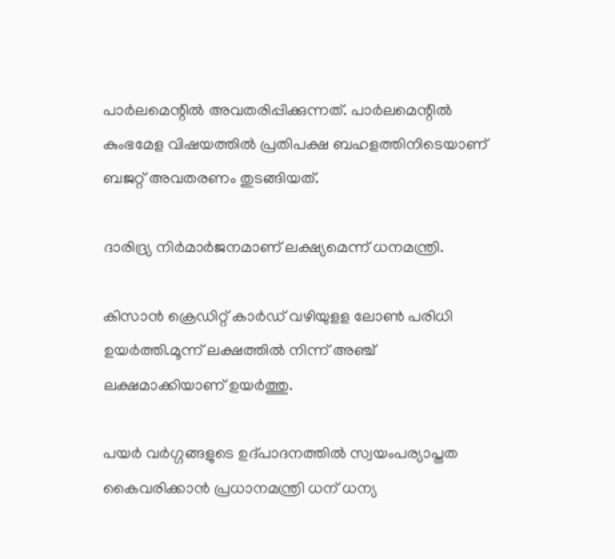പാര്‍ലമെന്റില്‍ അവതരിപ്പിക്കുന്നത്. പാര്‍ലമെന്റില്‍ കുംഭമേള വിഷയത്തില്‍ പ്രതിപക്ഷ ബഹളത്തിനിടെയാണ് ബജറ്റ് അവതരണം തുടങ്ങിയത്.

ദാരിദ്ര്യ നിര്‍മാര്‍ജനമാണ് ലക്ഷ്യമെന്ന് ധനമന്ത്രി.

കിസാന്‍ ക്രെഡിറ്റ് കാര്‍ഡ് വഴിയുളള ലോണ്‍ പരിധി ഉയര്‍ത്തി.മൂന്ന് ലക്ഷത്തില്‍ നിന്ന് അഞ്ച് ലക്ഷമാക്കിയാണ് ഉയര്‍ത്തു.

പയര്‍ വര്‍ഗ്ഗങ്ങളുടെ ഉദ്പാദനത്തില്‍ സ്വയംപര്യാപ്തത കൈവരിക്കാന്‍ പ്രധാനമന്ത്രി ധന് ധന്യ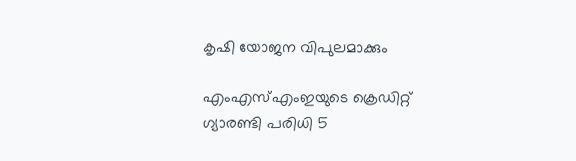കൃഷി യോജന വിപുലമാക്കും

എംഎസ്എംഇയുടെ ക്രെഡിറ്റ് ഗ്യാരണ്ടി പരിധി 5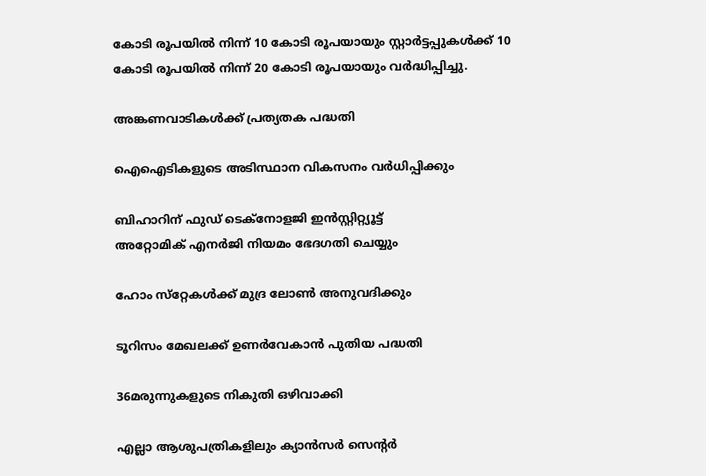കോടി രൂപയില്‍ നിന്ന് 10 കോടി രൂപയായും സ്റ്റാര്‍ട്ടപ്പുകള്‍ക്ക് 10 കോടി രൂപയില്‍ നിന്ന് 20 കോടി രൂപയായും വര്‍ദ്ധിപ്പിച്ചു.

അങ്കണവാടികള്‍ക്ക് പ്രത്യതക പദ്ധതി

ഐഐടികളുടെ അടിസ്ഥാന വികസനം വര്‍ധിപ്പിക്കും

ബിഹാറിന് ഫുഡ് ടെക്‌നോളജി ഇന്‍സ്റ്റിറ്റ്യൂട്ട്
അറ്റോമിക് എനര്‍ജി നിയമം ഭേദഗതി ചെയ്യും

ഹോം സ്‌റ്റേകള്‍ക്ക് മുദ്ര ലോണ്‍ അനുവദിക്കും

ടൂറിസം മേഖലക്ക് ഉണര്‍വേകാന്‍ പുതിയ പദ്ധതി

36മരുന്നുകളുടെ നികുതി ഒഴിവാക്കി

എല്ലാ ആശുപത്രികളിലും ക്യാന്‍സര്‍ സെന്റര്‍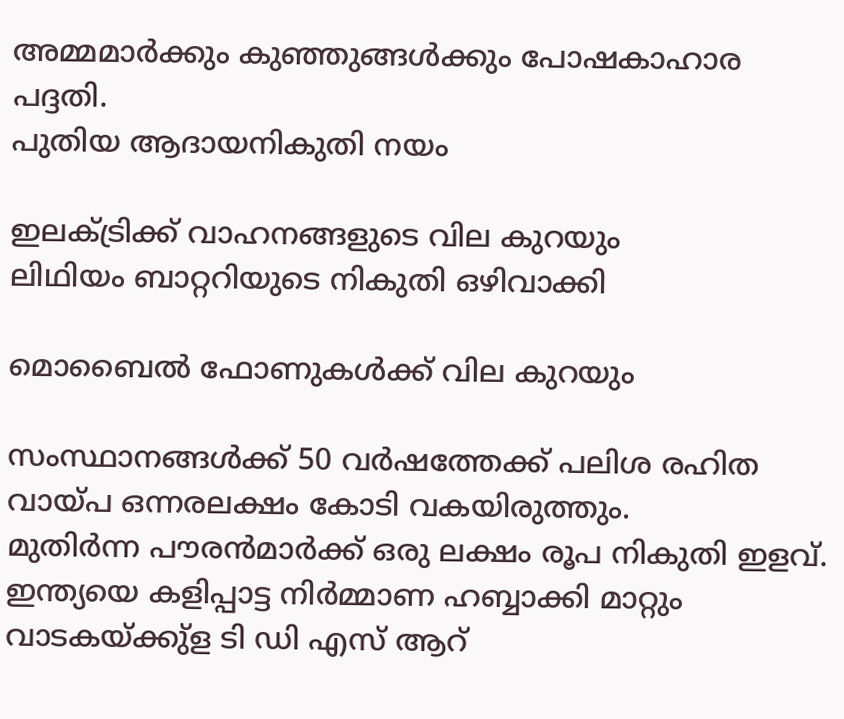അമ്മമാര്‍ക്കും കുഞ്ഞുങ്ങള്‍ക്കും പോഷകാഹാര പദ്ദതി.
പുതിയ ആദായനികുതി നയം

ഇലക്ട്രിക്ക് വാഹനങ്ങളുടെ വില കുറയും
ലിഥിയം ബാറ്ററിയുടെ നികുതി ഒഴിവാക്കി

മൊബൈല്‍ ഫോണുകള്‍ക്ക് വില കുറയും

സംസ്ഥാനങ്ങള്‍ക്ക് 50 വര്‍ഷത്തേക്ക് പലിശ രഹിത വായ്പ ഒന്നരലക്ഷം കോടി വകയിരുത്തും.
മുതിര്‍ന്ന പൗരന്‍മാര്‍ക്ക് ഒരു ലക്ഷം രൂപ നികുതി ഇളവ്.
ഇന്ത്യയെ കളിപ്പാട്ട നിര്‍മ്മാണ ഹബ്ബാക്കി മാറ്റും
വാടകയ്ക്കു്‌ള ടി ഡി എസ് ആറ്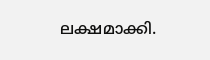ലക്ഷമാക്കി.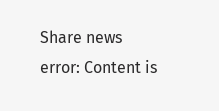Share news
error: Content is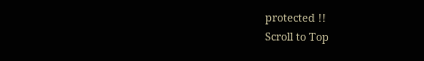protected !!
Scroll to Top